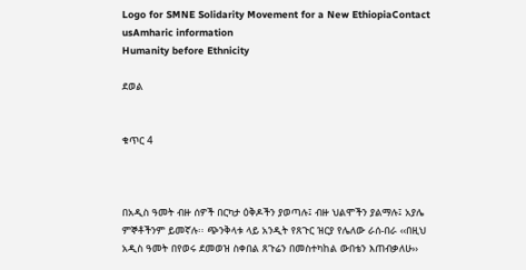Logo for SMNE Solidarity Movement for a New EthiopiaContact usAmharic information
Humanity before Ethnicity

ደወል


ቁጥር 4



በአዲስ ዓመት ብዙ ሰዎች በርካታ ዕቅዶችን ያወጣሉ፤ ብዙ ህልሞችን ያልማሉ፤ አያሌ ምኞቶችንም ይመኛሉ፡፡ ጭንቅላቱ ላይ አንዲት የጸጉር ዝርያ የሌለው ራሰ-በራ ‹‹በዚህ አዲስ ዓመት በየወሩ ደመወዝ ስቀበል ጸጉሬን በመስተካከል ውበቴን እጠብቃለሁ››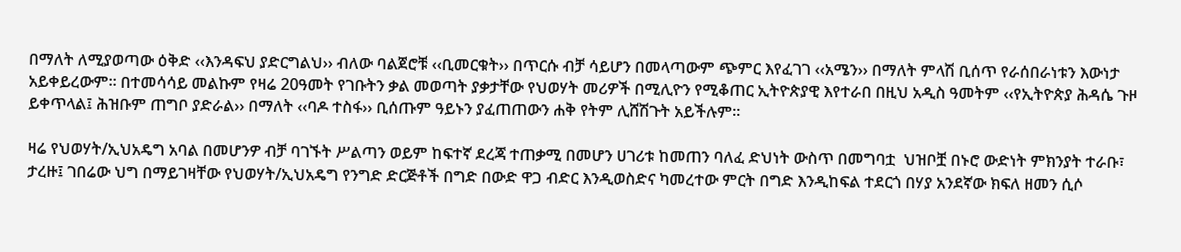በማለት ለሚያወጣው ዕቅድ ‹‹እንዳፍህ ያድርግልህ›› ብለው ባልጀሮቹ ‹‹ቢመርቁት›› በጥርሱ ብቻ ሳይሆን በመላጣውም ጭምር እየፈገገ ‹‹አሜን›› በማለት ምላሽ ቢሰጥ የራሰበራነቱን እውነታ አይቀይረውም፡፡ በተመሳሳይ መልኩም የዛሬ 20ዓመት የገቡትን ቃል መወጣት ያቃታቸው የህወሃት መሪዎች በሚሊዮን የሚቆጠር ኢትዮጵያዊ እየተራበ በዚህ አዲስ ዓመትም ‹‹የኢትዮጵያ ሕዳሴ ጉዞ ይቀጥላል፤ ሕዝቡም ጠግቦ ያድራል›› በማለት ‹‹ባዶ ተስፋ›› ቢሰጡም ዓይኑን ያፈጠጠውን ሐቅ የትም ሊሸሽጉት አይችሉም፡፡

ዛሬ የህወሃት/ኢህአዴግ አባል በመሆንዎ ብቻ ባገኙት ሥልጣን ወይም ከፍተኛ ደረጃ ተጠቃሚ በመሆን ሀገሪቱ ከመጠን ባለፈ ድህነት ውስጥ በመግባቷ  ህዝቦቿ በኑሮ ውድነት ምክንያት ተራቡ፣ ታረዙ፤ ገበሬው ህግ በማይገዛቸው የህወሃት/ኢህአዴግ የንግድ ድርጅቶች በግድ በውድ ዋጋ ብድር እንዲወስድና ካመረተው ምርት በግድ እንዲከፍል ተደርጎ በሃያ አንደኛው ክፍለ ዘመን ሲሶ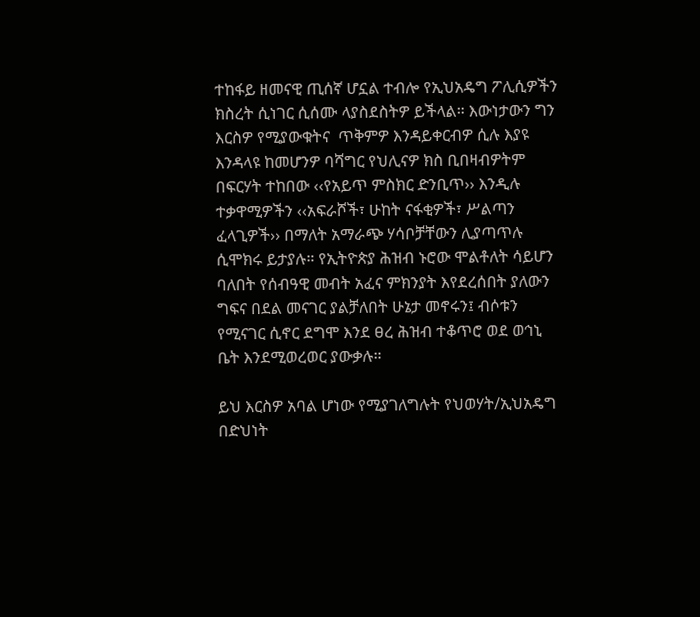ተከፋይ ዘመናዊ ጢሰኛ ሆኗል ተብሎ የኢህአዴግ ፖሊሲዎችን ክስረት ሲነገር ሲሰሙ ላያስደስትዎ ይችላል። እውነታውን ግን እርስዎ የሚያውቁትና  ጥቅምዎ እንዳይቀርብዎ ሲሉ እያዩ እንዳላዩ ከመሆንዎ ባሻግር የህሊናዎ ክስ ቢበዛብዎትም በፍርሃት ተከበው ‹‹የአይጥ ምስክር ድንቢጥ›› እንዲሉ ተቃዋሚዎችን ‹‹አፍራሾች፣ ሁከት ናፋቂዎች፣ ሥልጣን ፈላጊዎች›› በማለት አማራጭ ሃሳቦቻቸውን ሊያጣጥሉ ሲሞክሩ ይታያሉ። የኢትዮጵያ ሕዝብ ኑሮው ሞልቶለት ሳይሆን ባለበት የሰብዓዊ መብት አፈና ምክንያት እየደረሰበት ያለውን ግፍና በደል መናገር ያልቻለበት ሁኔታ መኖሩን፤ ብሶቱን  የሚናገር ሲኖር ደግሞ እንደ ፀረ ሕዝብ ተቆጥሮ ወደ ወኅኒ ቤት እንደሚወረወር ያውቃሉ።

ይህ እርስዎ አባል ሆነው የሚያገለግሉት የህወሃት/ኢህአዴግ በድህነት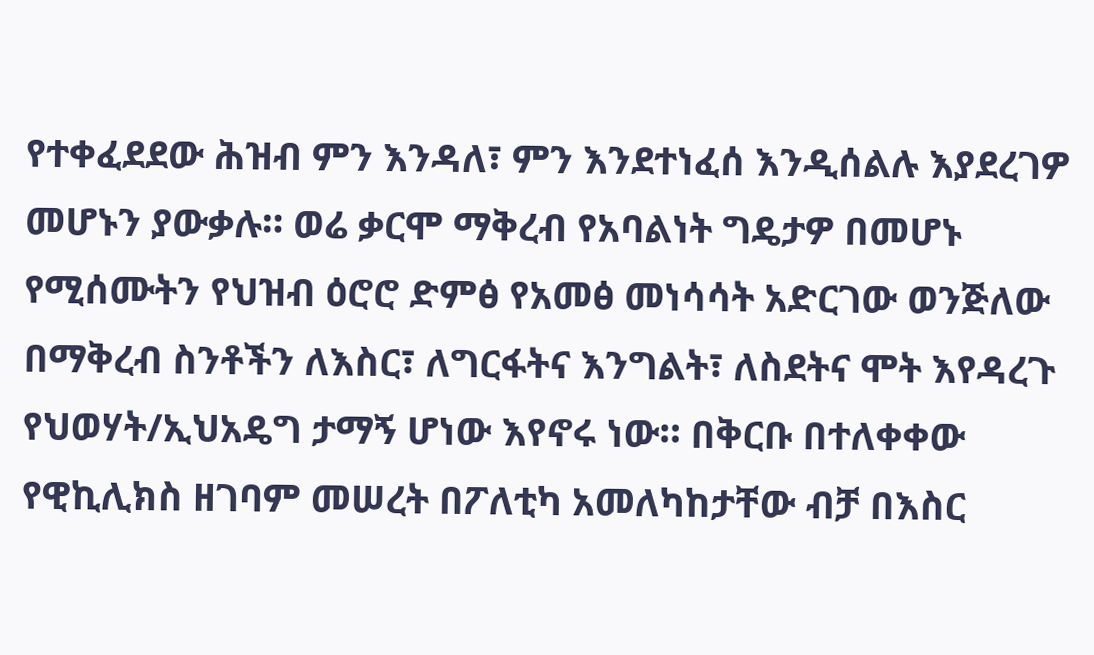የተቀፈደደው ሕዝብ ምን እንዳለ፣ ምን እንደተነፈሰ እንዲሰልሉ እያደረገዎ መሆኑን ያውቃሉ። ወሬ ቃርሞ ማቅረብ የአባልነት ግዴታዎ በመሆኑ የሚሰሙትን የህዝብ ዕሮሮ ድምፅ የአመፅ መነሳሳት አድርገው ወንጅለው በማቅረብ ስንቶችን ለእስር፣ ለግርፋትና እንግልት፣ ለስደትና ሞት እየዳረጉ የህወሃት/ኢህአዴግ ታማኝ ሆነው እየኖሩ ነው። በቅርቡ በተለቀቀው የዊኪሊክስ ዘገባም መሠረት በፖለቲካ አመለካከታቸው ብቻ በእስር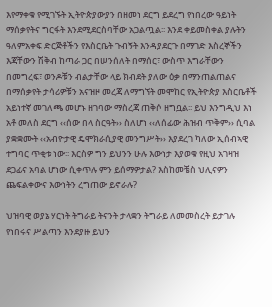እየማቀቁ የሚገኙት ኢትዮጵያውያን በዘመነ ደርግ ይደረግ የነበረው ዓይነት ማሰቃየትና ግርፋት እንደሚደርስባቸው አጋልጧል፡፡ እንደ ቀይመስቀል ያሉትን ዓለምአቀፍ ድርጅቶችን የእስርቤት ጉብኝት እንዳያደርጉ በማገድ እስረኞችን እጃቸውን ሽቅብ ከጣራ ጋር በሠንሰለት በማሰር፣ ውስጥ እግራቸውን በመግረፍ፣ ወንዶቹን ብልታቸው ላይ ክብደት ያለው ዕቃ በማንጠልጠልና በማሰቃየት ታሳሪዎቹን አናዝዞ መረጃ ለማግኘት መሞከር የኢትዮጵያ እስርቤቶች አይነተኛ መገለጫ መሆኑ ዘገባው ማስረጃ ጠቅሶ ዘግቧል፡፡ ይህ እንግዲህ እነ አቶ መለስ ደርግ ‹‹ሰው በላ ስርዓት›› ስለሆነ ‹‹ለሰፊው ሕዝብ ጥቅም›› ሲባል ያቋቋሙት ‹‹አብዮታዊ ዴሞክራሲያዊ መንግሥት›› እያደረገ ካለው ኢሰብኣዊ ተግባር ጥቂቱ ነው፡፡ እርስዎ ግን ይህንን ሁሉ እውነታ እያወቁ የዚህ አገዛዝ ደጋፊና አባል ሆነው ሲቀጥሉ ምን ይሰማዎታል? እስከመቼስ ህሊናዎን ጨፍልቀውና እውነትን ረግጠው ይኖራሉ?

ህዝባዊ ወያኔ ሃርነት ትግራይ ትናንት ታላቋን ትግራይ ለመመስረት ይታገሉ የነበሩና ሥልጣን እንደያዙ ይህን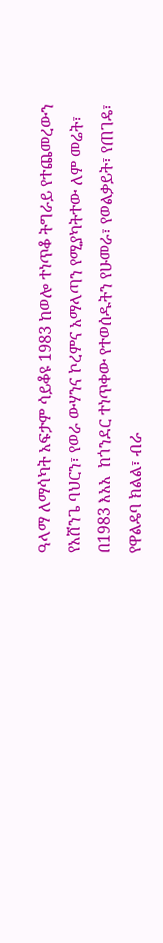ዓላማ ለማሳካት አፍታም ሳይቆዩ 1983 ከወሎ ተነጥቆ ትግራይ የተጨመረውን የአሸንጌ ባህርን፣ የወራ ውሃንና ኮረምና አማላጣን የሚያካትተው ለም መሬት፣ በ1983 እአአ  ከጎንደር ተነጥቀው የተወሰዱትን የሁመራ፣ የወልቃይት፣ የጠገዴ፣ የዋልዴባ ክልል፣ ብራ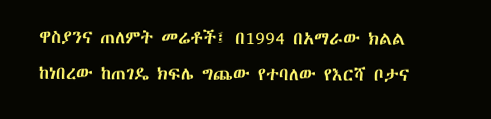ዋስያንና ጠለምት መሬቶች፤ በ1994 በአማራው ክልል ከነበረው ከጠገዴ ክፍሌ ግጨው የተባለው የእርሻ ቦታና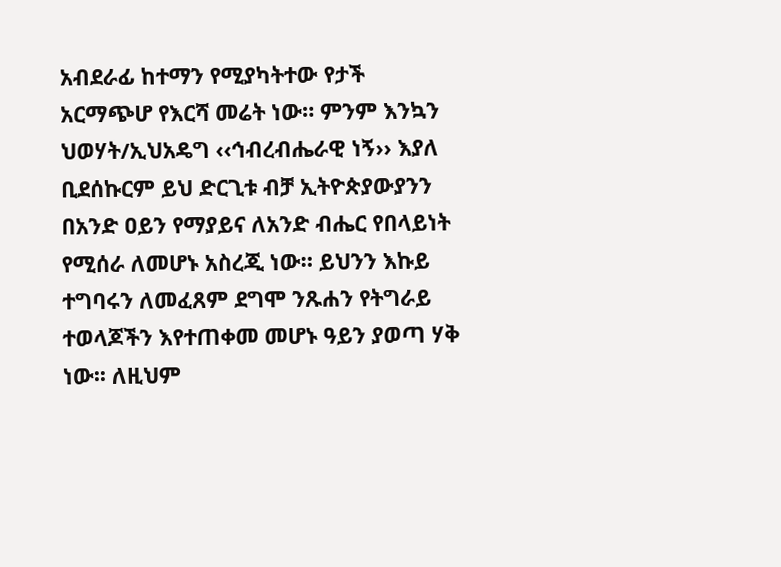አብደራፊ ከተማን የሚያካትተው የታች አርማጭሆ የእርሻ መሬት ነው። ምንም እንኳን ህወሃት/ኢህአዴግ ‹‹ኅብረብሔራዊ ነኝ›› እያለ ቢደሰኩርም ይህ ድርጊቱ ብቻ ኢትዮጵያውያንን በአንድ ዐይን የማያይና ለአንድ ብሔር የበላይነት የሚሰራ ለመሆኑ አስረጂ ነው። ይህንን እኩይ ተግባሩን ለመፈጸም ደግሞ ንጹሐን የትግራይ ተወላጆችን እየተጠቀመ መሆኑ ዓይን ያወጣ ሃቅ ነው፡፡ ለዚህም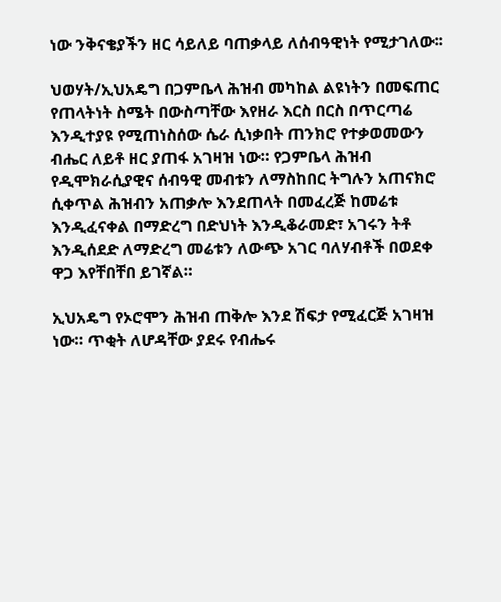ነው ንቅናቄያችን ዘር ሳይለይ ባጠቃላይ ለሰብዓዊነት የሚታገለው፡፡

ህወሃት/ኢህአዴግ በጋምቤላ ሕዝብ መካከል ልዩነትን በመፍጠር የጠላትነት ስሜት በውስጣቸው እየዘራ እርስ በርስ በጥርጣሬ እንዲተያዩ የሚጠነስሰው ሴራ ሲነቃበት ጠንክሮ የተቃወመውን ብሔር ለይቶ ዘር ያጠፋ አገዛዝ ነው። የጋምቤላ ሕዝብ  የዲሞክራሲያዊና ሰብዓዊ መብቱን ለማስከበር ትግሉን አጠናክሮ ሲቀጥል ሕዝብን አጠቃሎ እንደጠላት በመፈረጅ ከመሬቱ እንዲፈናቀል በማድረግ በድህነት እንዲቆራመድ፣ አገሩን ትቶ እንዲሰደድ ለማድረግ መሬቱን ለውጭ አገር ባለሃብቶች በወደቀ ዋጋ እየቸበቸበ ይገኛል።

ኢህአዴግ የኦሮሞን ሕዝብ ጠቅሎ እንደ ሽፍታ የሚፈርጅ አገዛዝ ነው። ጥቂት ለሆዳቸው ያደሩ የብሔሩ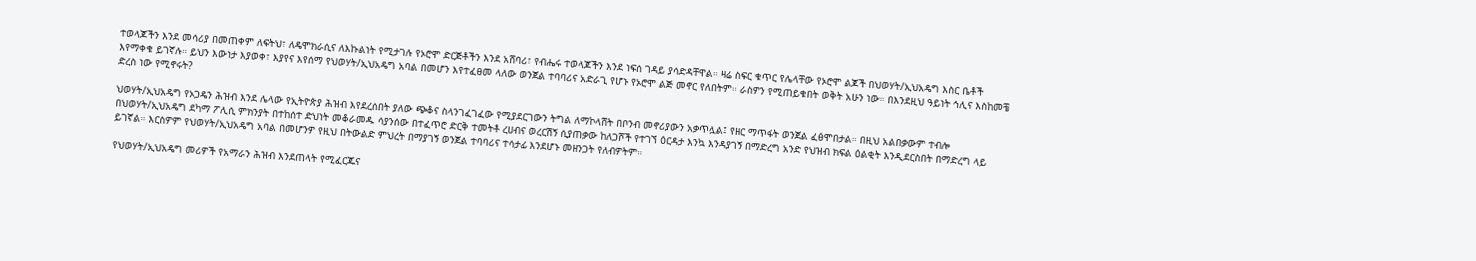ተወላጆችን እንደ መሳሪያ በመጠቀም ለፍትህ፣ ለዴሞክራሲና ለእኩልነት የሚታገሉ የኦሮሞ ድርጅቶችን እንደ አሸባሪ፣ የብሔሩ ተወላጆችን እንደ ነፍሰ ገዳይ ያሳድዳቸዋል። ዛሬ ስፍር ቁጥር የሌላቸው የኦሮሞ ልጆች በህወሃት/ኢህአዴግ እስር ቤቶች እየማቀቁ ይገኛሉ። ይህን እውነታ እያወቀ፣ እያየና እየሰማ የህወሃት/ኢህአዴግ አባል በመሆን እየተፈፀመ ላለው ወንጀል ተባባሪና አድራጊ የሆኑ የኦሮሞ ልጅ መኖር የለበትም። ራስዎን የሚጠይቁበት ወቅት አሁን ነው። በእንደዚህ ዓይነት ኅሊና እስከመቼ ድረስ ነው የሚኖሩት?

ህወሃት/ኢህአዴግ የኦጋዴን ሕዝብ እንደ ሌላው የኢትዮጵያ ሕዝብ እየደረሰበት ያለው ጭቆና ስላንገፈገፈው የሚያደርገውን ትግል ለማኮላሸት በቦንብ መኖሪያውን አቃጥሏል፤ የዘር ማጥፋት ወንጀል ፈፅሞበታል። በዚህ አልበቃውም ተብሎ በህወሃት/ኢህአዴግ ደካማ ፖሊሲ ምክንያት በተከሰተ ድህነት መቆራመዱ ሳያንሰው በተፈጥሮ ድርቅ ተመትቶ ረሀብና ወረርሽኝ ሲያጠቃው ከለጋሾች የተገኘ ዕርዳታ እንኳ እንዳያገኝ በማድረግ አንድ የህዝብ ክፍል ዕልቂት እንዲደርስበት በማድረግ ላይ ይገኛል። እርስዎም የህወሃት/ኢህአዴግ አባል በመሆንዎ የዚህ በትውልድ ምህረት በማያገኝ ወንጀል ተባባሪና ተሳታፊ እንደሆኑ መዘንጋት የለብዎትም።

የህወሃት/ኢህአዴግ መሪዎች የአማራን ሕዝብ እንደጠላት የሚፈርጁና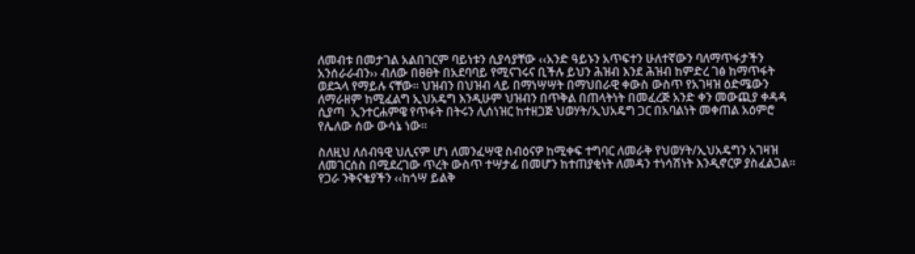ለመብቱ በመታገል አልበገርም ባይነቱን ሲያሳያቸው ‹‹አንድ ዓይኑን አጥፍተን ሁለተኛውን ባለማጥፋታችን አንሰራራብን›› ብለው በፀፀት በአደባባይ የሚናገሩና ቢችሉ ይህን ሕዝብ እንደ ሕዝብ ከምድረ ገፅ ከማጥፋት ወደኋላ የማይሉ ናቸው። ህዝብን በህዝብ ላይ በማነሣሣት በማህበራዊ ቀውስ ውስጥ የአገዛዝ ዕድሜውን ለማራዘም ከሚፈልግ ኢህአዴግ እንዲሁም ህዝብን በጥቅል በጠላትነት በመፈረጅ አንድ ቀን መውጪያ ቀዳዳ ሲያጣ  ኢንተርሐምዌ የጥፋት በትሩን ሊሰነዝር ከተዘጋጅ ህወሃት/ኢህአዴግ ጋር በአባልነት መቀጠል አዕምሮ የሌለው ሰው ውሳኔ ነው።

ስለዚህ ለሰብዓዊ ህሊናም ሆነ ለመንፈሣዊ ስብዕናዎ ከሚቀፍ ተግባር ለመራቅ የህወሃት/ኢህአዴግን አገዛዝ ለመገርሰስ በሚደረገው ጥረት ውስጥ ተሣታፊ በመሆን ከተጠያቂነት ለመዳን ተነሳሽነት እንዲኖርዎ ያስፈልጋል። የጋራ ንቅናቄያችን ‹‹ከጎሣ ይልቅ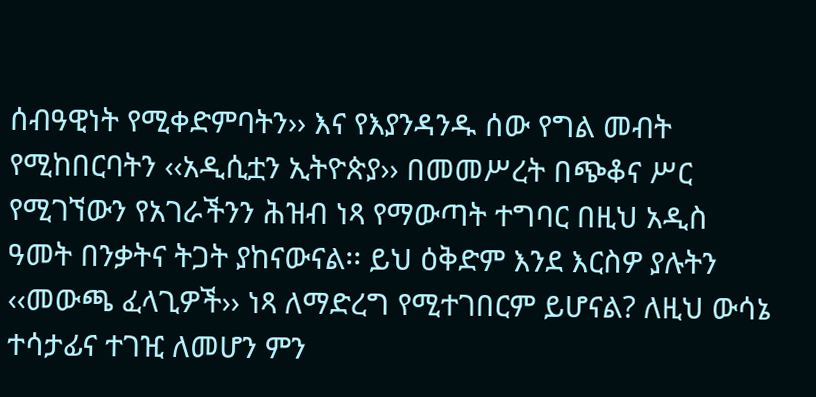ሰብዓዊነት የሚቀድምባትን›› እና የእያንዳንዱ ሰው የግል መብት የሚከበርባትን ‹‹አዲሲቷን ኢትዮጵያ›› በመመሥረት በጭቆና ሥር የሚገኘውን የአገራችንን ሕዝብ ነጻ የማውጣት ተግባር በዚህ አዲስ ዓመት በንቃትና ትጋት ያከናውናል፡፡ ይህ ዕቅድም እንደ እርስዎ ያሉትን ‹‹መውጫ ፈላጊዎች›› ነጻ ለማድረግ የሚተገበርም ይሆናል? ለዚህ ውሳኔ ተሳታፊና ተገዢ ለመሆን ምን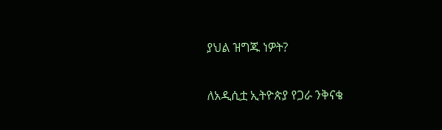ያህል ዝግጁ ነዎት?

ለአዲሲቷ ኢትዮጵያ የጋራ ንቅናቄ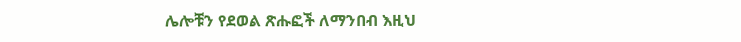ሌሎቹን የደወል ጽሑፎች ለማንበብ እዚህ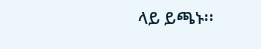ላይ ይጫኑ፡፡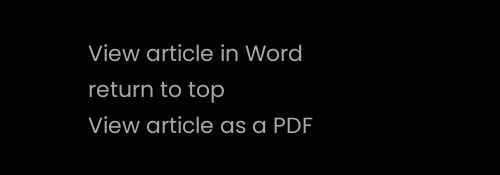View article in Word                 return to top                  View article as a PDF